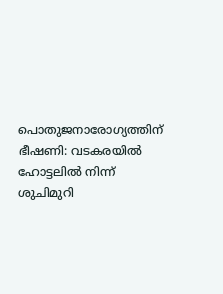പൊതുജനാരോഗ്യത്തിന് ഭീഷണി: വടകരയിൽ ഹോട്ടലിൽ നിന്ന് ശുചിമുറി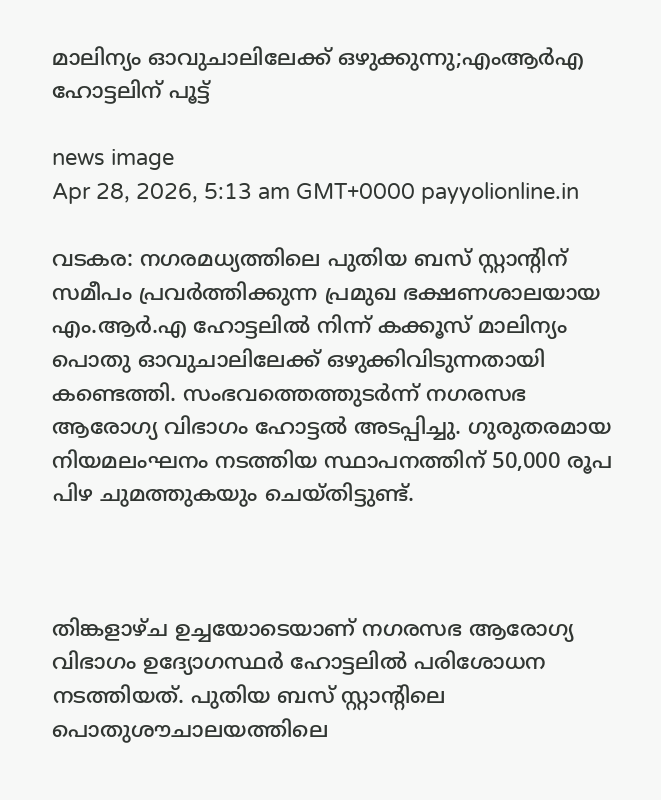മാലിന്യം ഓവുചാലിലേക്ക് ഒഴുക്കുന്നു;എംആർഎ ഹോട്ടലിന് പൂട്ട്

news image
Apr 28, 2026, 5:13 am GMT+0000 payyolionline.in

വടകര: നഗരമധ്യത്തിലെ പുതിയ ബസ് സ്റ്റാന്റിന് സമീപം പ്രവർത്തിക്കുന്ന പ്രമുഖ ഭക്ഷണശാലയായ എം.ആർ.എ ഹോട്ടലിൽ നിന്ന് കക്കൂസ് മാലിന്യം പൊതു ഓവുചാലിലേക്ക് ഒഴുക്കിവിടുന്നതായി കണ്ടെത്തി. സംഭവത്തെത്തുടർന്ന് നഗരസഭ ആരോഗ്യ വിഭാഗം ഹോട്ടൽ അടപ്പിച്ചു. ഗുരുതരമായ നിയമലംഘനം നടത്തിയ സ്ഥാപനത്തിന് 50,000 രൂപ പിഴ ചുമത്തുകയും ചെയ്തിട്ടുണ്ട്.



തിങ്കളാഴ്ച ഉച്ചയോടെയാണ് നഗരസഭ ആരോഗ്യ വിഭാഗം ഉദ്യോഗസ്ഥർ ഹോട്ടലിൽ പരിശോധന നടത്തിയത്. പുതിയ ബസ് സ്റ്റാന്റിലെ പൊതുശൗചാലയത്തിലെ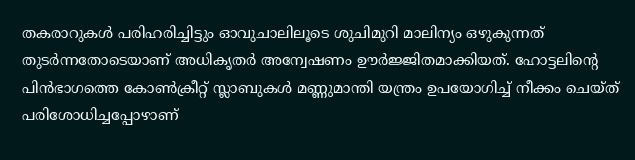തകരാറുകൾ പരിഹരിച്ചിട്ടും ഓവുചാലിലൂടെ ശുചിമുറി മാലിന്യം ഒഴുകുന്നത് തുടർന്നതോടെയാണ് അധികൃതർ അന്വേഷണം ഊർജ്ജിതമാക്കിയത്. ഹോട്ടലിന്റെ പിൻഭാഗത്തെ കോൺക്രീറ്റ് സ്ലാബുകൾ മണ്ണുമാന്തി യന്ത്രം ഉപയോഗിച്ച് നീക്കം ചെയ്ത് പരിശോധിച്ചപ്പോഴാണ്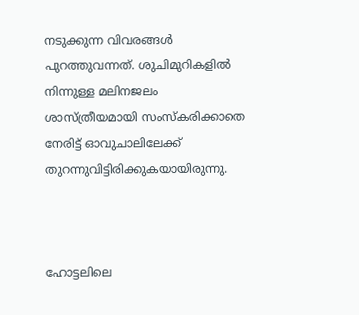നടുക്കുന്ന വിവരങ്ങൾ പുറത്തുവന്നത്. ശുചിമുറികളിൽ നിന്നുള്ള മലിനജലം ശാസ്ത്രീയമായി സംസ്കരിക്കാതെ നേരിട്ട് ഓവുചാലിലേക്ക് തുറന്നുവിട്ടിരിക്കുകയായിരുന്നു.



ഹോട്ടലിലെ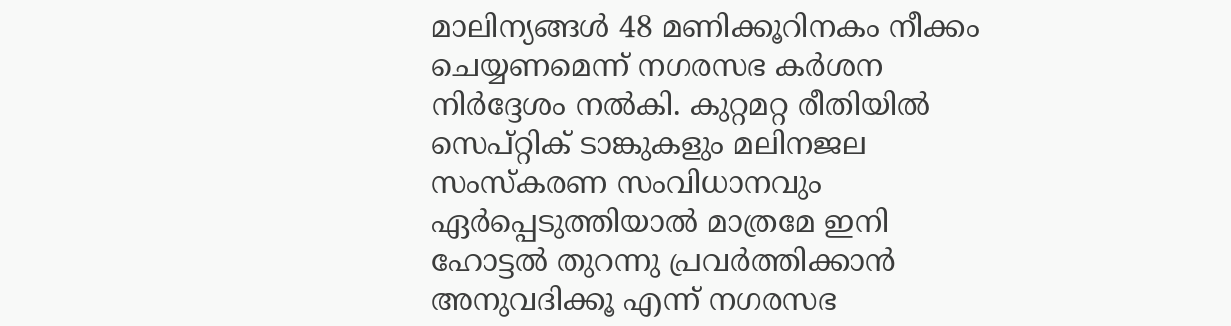മാലിന്യങ്ങൾ 48 മണിക്കൂറിനകം നീക്കം ചെയ്യണമെന്ന് നഗരസഭ കർശന നിർദ്ദേശം നൽകി. കുറ്റമറ്റ രീതിയിൽ സെപ്റ്റിക് ടാങ്കുകളും മലിനജല സംസ്കരണ സംവിധാനവും ഏർപ്പെടുത്തിയാൽ മാത്രമേ ഇനി ഹോട്ടൽ തുറന്നു പ്രവർത്തിക്കാൻ അനുവദിക്കൂ എന്ന് നഗരസഭ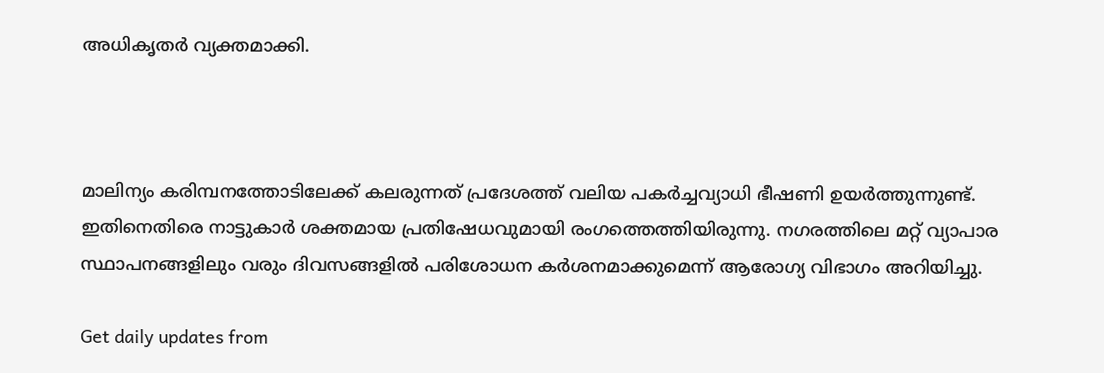അധികൃതർ വ്യക്തമാക്കി.



മാലിന്യം കരിമ്പനത്തോടിലേക്ക് കലരുന്നത് പ്രദേശത്ത് വലിയ പകർച്ചവ്യാധി ഭീഷണി ഉയർത്തുന്നുണ്ട്. ഇതിനെതിരെ നാട്ടുകാർ ശക്തമായ പ്രതിഷേധവുമായി രംഗത്തെത്തിയിരുന്നു. നഗരത്തിലെ മറ്റ് വ്യാപാര സ്ഥാപനങ്ങളിലും വരും ദിവസങ്ങളിൽ പരിശോധന കർശനമാക്കുമെന്ന് ആരോഗ്യ വിഭാഗം അറിയിച്ചു.

Get daily updates from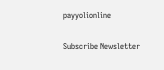payyolionline

Subscribe Newsletter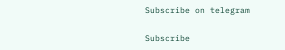Subscribe on telegram

Subscribe